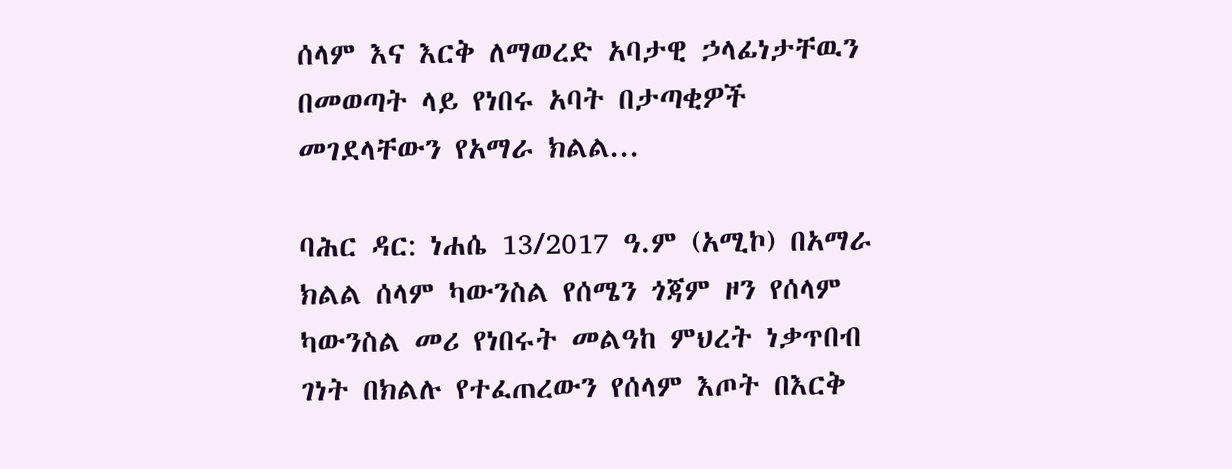ሰላም እና እርቅ ለማወረድ አባታዊ ኃላፊነታቸዉን በመወጣት ላይ የነበሩ አባት በታጣቂዎች መገደላቸውን የአማራ ክልል...

ባሕር ዳር: ነሐሴ 13/2017 ዓ.ም (አሚኮ) በአማራ ክልል ሰላም ካውንስል የሰሜን ጎጃም ዞን የሰላም ካውንስል መሪ የነበሩት መልዓከ ምህረት ነቃጥበብ ገነት በክልሉ የተፈጠረውን የሰላም እጦት በእርቅ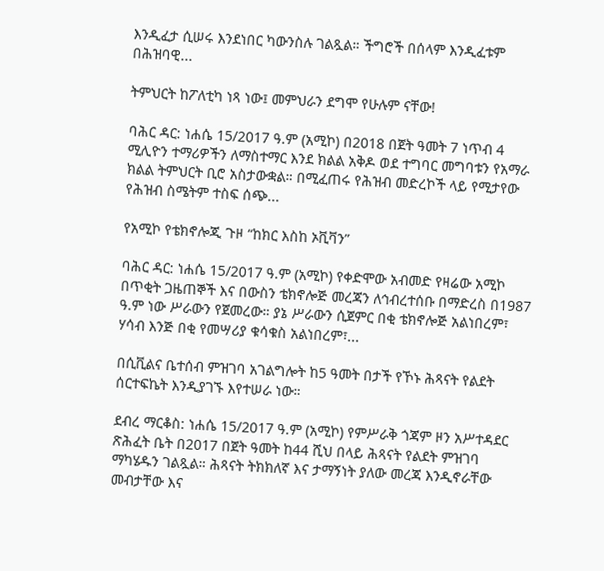እንዲፈታ ሲሠሩ እንደነበር ካውንስሉ ገልጿል። ችግሮች በሰላም እንዲፈቱም በሕዝባዊ...

ትምህርት ከፖለቲካ ነጻ ነው፤ መምህራን ደግሞ የሁሉም ናቸው!

ባሕር ዳር: ነሐሴ 15/2017 ዓ.ም (አሚኮ) በ2018 በጀት ዓመት 7 ነጥብ 4 ሚሊዮን ተማሪዎችን ለማስተማር እንደ ክልል አቅዶ ወደ ተግባር መግባቱን የአማራ ክልል ትምህርት ቢሮ አስታውቋል። በሚፈጠሩ የሕዝብ መድረኮች ላይ የሚታየው የሕዝብ ስሜትም ተስፍ ሰጭ...

የአሚኮ የቴክኖሎጂ ጉዞ “ከክር እስከ ኦቪቫን”

ባሕር ዳር: ነሐሴ 15/2017 ዓ.ም (አሚኮ) የቀድሞው አብመድ የዛሬው አሚኮ በጥቂት ጋዜጠኞች እና በውስን ቴክኖሎጅ መረጃን ለኅብረተሰቡ በማድረስ በ1987 ዓ.ም ነው ሥራውን የጀመረው። ያኔ ሥራውን ሲጀምር በቂ ቴክኖሎጅ አልነበረም፣ ሃሳብ እንጅ በቂ የመሣሪያ ቁሳቁስ አልነበረም፣...

በሲቪልና ቤተሰብ ምዝገባ አገልግሎት ከ5 ዓመት በታች የኾኑ ሕጻናት የልደት ሰርተፍኬት እንዲያገኙ እየተሠራ ነው።

ደብረ ማርቆስ: ነሐሴ 15/2017 ዓ.ም (አሚኮ) የምሥራቅ ጎጃም ዞን አሥተዳደር ጽሕፈት ቤት በ2017 በጀት ዓመት ከ44 ሺህ በላይ ሕጻናት የልደት ምዝገባ ማካሄዱን ገልጿል። ሕጻናት ትክክለኛ እና ታማኝነት ያለው መረጃ እንዲኖራቸው መብታቸው እና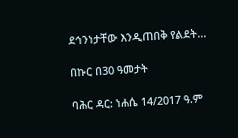ደኅንነታቸው እንዲጠበቅ የልደት...

በኩር በ30 ዓመታት

ባሕር ዳር: ነሐሴ 14/2017 ዓ.ም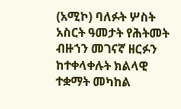(አሚኮ) ባለፉት ሦስት አስርት ዓመታት የሕትመት ብዙኀን መገናኛ ዘርፉን ከተቀላቀሉት ክልላዊ ተቋማት መካከል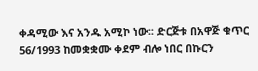ቀዳሚው እና አንዱ አሚኮ ነው፡፡ ድርጅቱ በአዋጅ ቁጥር 56/1993 ከመቋቋሙ ቀደም ብሎ ነበር በኩርን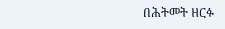በሕትመት ዘርፉ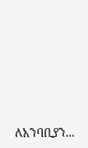ለአንባቢያን...